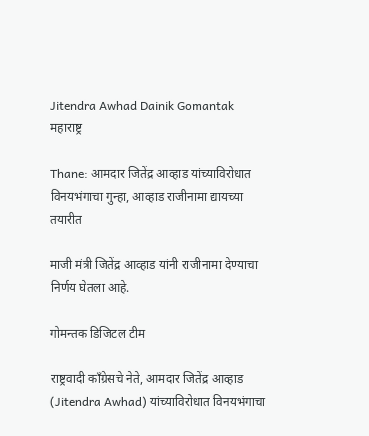Jitendra Awhad Dainik Gomantak
महाराष्ट्र

Thane: आमदार जितेंद्र आव्हाड यांच्याविरोधात विनयभंगाचा गुन्हा, आव्हाड राजीनामा द्यायच्या तयारीत

माजी मंत्री जितेंद्र आव्हाड यांनी राजीनामा देण्याचा निर्णय घेतला आहे.

गोमन्तक डिजिटल टीम

राष्ट्रवादी काँग्रेसचे नेते, आमदार जितेंद्र आव्हाड (Jitendra Awhad) यांच्याविरोधात विनयभंगाचा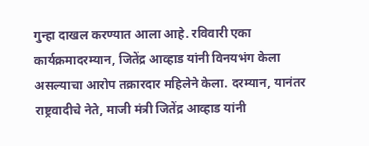गुन्हा दाखल करण्यात आला आहे. रविवारी एका कार्यक्रमादरम्यान, जितेंद्र आव्हाड यांनी विनयभंग केला असल्याचा आरोप तक्रारदार महिलेने केला. दरम्यान, यानंतर राष्ट्रवादीचे नेते, माजी मंत्री जितेंद्र आव्हाड यांनी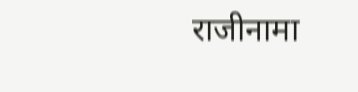राजीनामा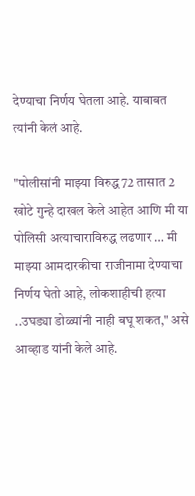देण्याचा निर्णय घेतला आहे. याबाबत त्यांनी केलं आहे.

"पोलीसांनी माझ्या विरुद्ध 72 तासात 2 खोटे गुन्हे दाखल केले आहेत आणि मी या पोलिसी अत्याचाराविरुद्ध लढणार … मी माझ्या आमदारकीचा राजीनामा देण्याचा निर्णय घेतो आहे, लोकशाहीची हत्या ..उघड्या डोळ्यांनी नाही बघू शकत," असे आव्हाड यांनी केले आहे.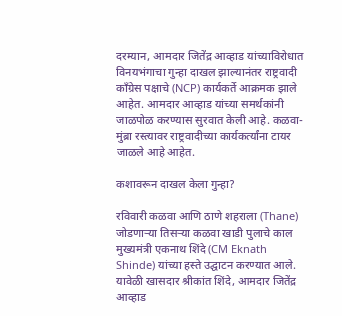दरम्यान, आमदार जितेंद्र आव्हाड यांच्याविरोधात विनयभंगाचा गुन्हा दाखल झाल्यानंतर राष्ट्रवादी काँग्रेस पक्षाचे (NCP) कार्यकर्ते आक्रमक झाले आहेत. आमदार आव्हाड यांच्या समर्थकांनी जाळपोळ करण्यास सुरवात केली आहे. कळवा-मुंब्रा रस्त्यावर राष्ट्रवादीच्या कार्यकर्त्यांना टायर जाळले आहे आहेत.

कशावरून दाखल केला गुन्हा?

रविवारी कळवा आणि ठाणे शहराला (Thane) जोडणाऱ्या तिसऱ्या कळवा खाडी पुलाचे काल मुख्यमंत्री एकनाथ शिंदे (CM Eknath Shinde) यांच्या हस्ते उद्घाटन करण्यात आले. यावेळी खासदार श्रीकांत शिंदे, आमदार जितेंद्र आव्हाड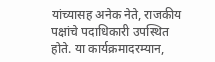यांच्यासह अनेक नेते, राजकीय पक्षांचे पदाधिकारी उपस्थित होते. या कार्यक्रमादरम्यान,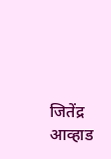जितेंद्र आव्हाड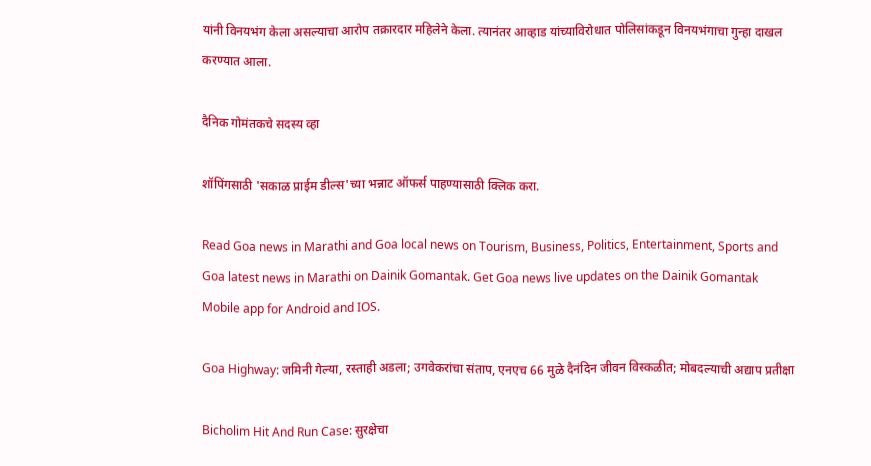यांनी विनयभंग केला असल्याचा आरोप तक्रारदार महिलेने केला. त्यानंतर आव्हाड यांच्याविरोधात पोलिसांकडून विनयभंगाचा गुन्हा दाखल करण्यात आला.

दैनिक गोमंतकचे सदस्य व्हा

शॉपिंगसाठी 'सकाळ प्राईम डील्स'च्या भन्नाट ऑफर्स पाहण्यासाठी क्लिक करा.

Read Goa news in Marathi and Goa local news on Tourism, Business, Politics, Entertainment, Sports and Goa latest news in Marathi on Dainik Gomantak. Get Goa news live updates on the Dainik Gomantak Mobile app for Android and IOS.

Goa Highway: जमिनी गेल्या, रस्ताही अडला; उगवेकरांचा संताप, एनएच 66 मुळे दैनंदिन जीवन विस्कळीत; मोबदल्याची अद्याप प्रतीक्षा

Bicholim Hit And Run Case: सुरक्षेचा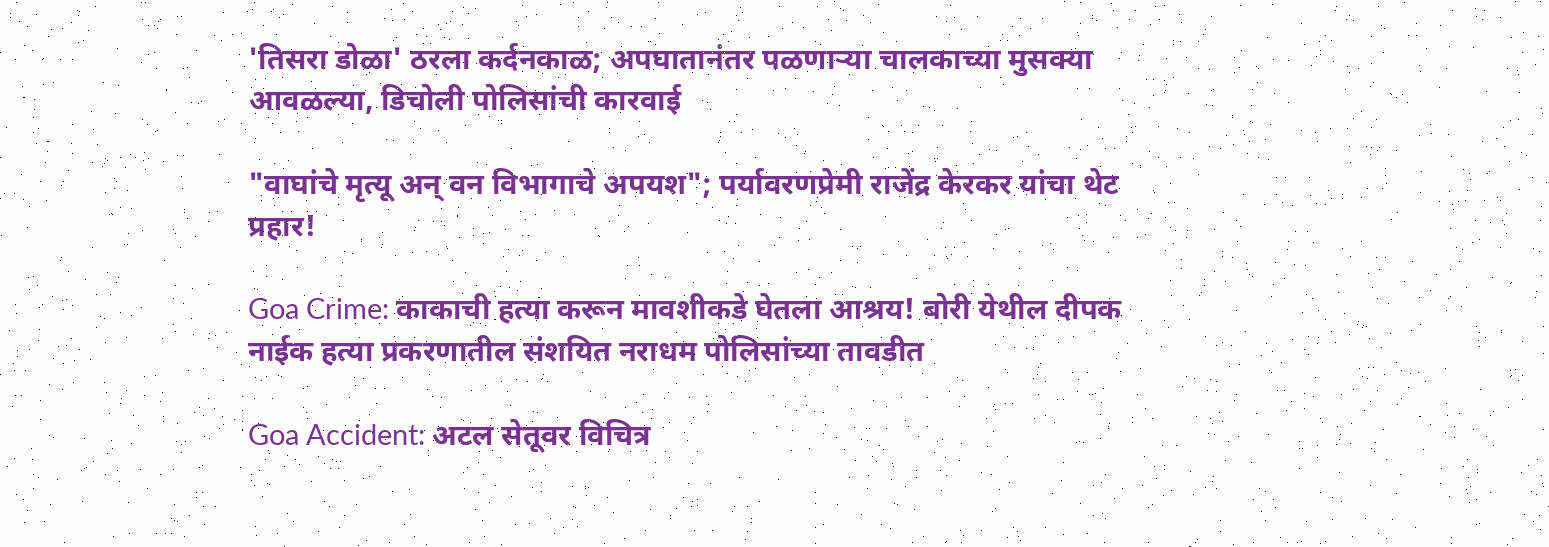'तिसरा डोळा' ठरला कर्दनकाळ; अपघातानंतर पळणाऱ्या चालकाच्या मुसक्या आवळल्या, डिचोली पोलिसांची कारवाई

"वाघांचे मृत्यू अन् वन विभागाचे अपयश"; पर्यावरणप्रेमी राजेंद्र केरकर यांचा थेट प्रहार!

Goa Crime: काकाची हत्या करून मावशीकडे घेतला आश्रय! बोरी येथील दीपक नाईक हत्या प्रकरणातील संशयित नराधम पोलिसांच्या तावडीत

Goa Accident: अटल सेतूवर विचित्र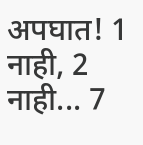अपघात! 1 नाही, 2 नाही... 7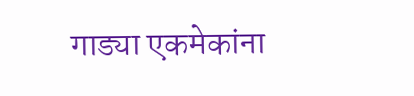गाड्या एकमेकांना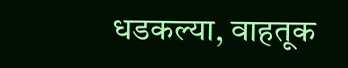धडकल्या, वाहतूक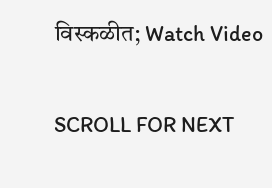विस्कळीत; Watch Video

SCROLL FOR NEXT